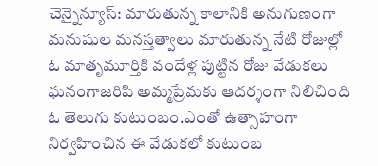చెన్నైన్యూస్: మారుతున్న కాలానికి అనుగుణంగా మనుషుల మనస్తత్వాలు మారుతున్న నేటి రోజుల్లో ఓ మాతృమూర్తికి వందేళ్ల పుట్టిన రోజు వేడుకలు ఘనంగాజరిపి అమ్మప్రేమకు ఆదర్శంగా నిలిచింది ఓ తెలుగు కుటుంబం.ఎంతో ఉత్సాహంగా నిర్వహించిన ఈ వేడుకలో కుటుంబ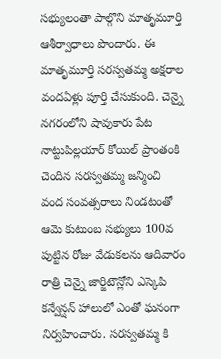సభ్యులంతా పాల్గొని మాతృమూర్తి ఆశీర్వాధాలు పొందారు. ఈ మాతృమూర్తి సరస్వతమ్మ అక్షరాల వందఏళ్లు పూర్తి చేసుకుంది. చెన్నై నగరంలోని షావుకారు పేట నాట్టుపిల్లయార్ కోయిల్ ప్రాంతంకి చెందిన సరస్వతమ్మ జన్మించి వంద సంవత్సరాలు నిండటంతో ఆమె కుటుంబ సభ్యులు 100వ పుట్టిన రోజు వేడుకలను ఆదివారం రాత్రి చెన్నై జార్జిటౌన్లోని ఎస్కెపి కన్వేన్షన్ హాలులో ఎంతో ఘనంగా నిర్వహించారు. సరస్వతమ్మ కి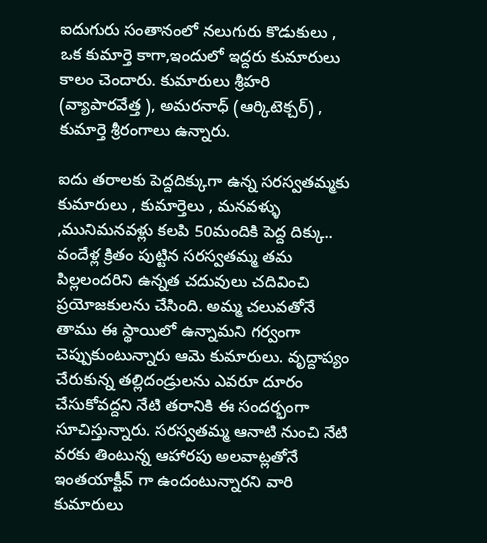ఐదుగురు సంతానంలో నలుగురు కొడుకులు , ఒక కుమార్తె కాగా,ఇందులో ఇద్దరు కుమారులు కాలం చెందారు. కుమారులు శ్రీహరి (వ్యాపారవేత్త ), అమరనాధ్ (ఆర్కిటెక్చర్) , కుమార్తె శ్రీరంగాలు ఉన్నారు.

ఐదు తరాలకు పెద్దదిక్కుగా ఉన్న సరస్వతమ్మకు కుమారులు , కుమార్తెలు , మనవళ్ళు ,మునిమనవళ్లు కలపి 50మందికి పెద్ద దిక్కు.. వందేళ్ల క్రితం పుట్టిన సరస్వతమ్మ తమ పిల్లలందరిని ఉన్నత చదువులు చదివించి ప్రయోజకులను చేసింది. అమ్మ చలువతోనే తాము ఈ స్థాయిలో ఉన్నామని గర్వంగా చెప్పుకుంటున్నారు ఆమె కుమారులు. వృద్దాప్యం చేరుకున్న తల్లిదండ్రులను ఎవరూ దూరం చేసుకోవద్దని నేటి తరానికి ఈ సందర్భంగా సూచిస్తున్నారు. సరస్వతమ్మ ఆనాటి నుంచి నేటి వరకు తింటున్న ఆహారపు అలవాట్లతోనే ఇంతయాక్టీవ్ గా ఉందంటున్నారని వారి కుమారులు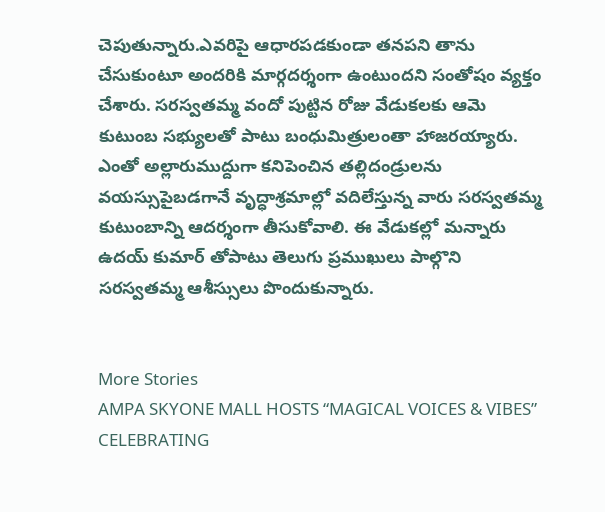చెపుతున్నారు.ఎవరిపై ఆధారపడకుండా తనపని తాను చేసుకుంటూ అందరికి మార్గదర్శంగా ఉంటుందని సంతోషం వ్యక్తం చేశారు. సరస్వతమ్మ వందో పుట్టిన రోజు వేడుకలకు ఆమె కుటుంబ సభ్యులతో పాటు బంధుమిత్రులంతా హాజరయ్యారు. ఎంతో అల్లారుముద్దుగా కనిపెంచిన తల్లిదండ్రులను వయస్సుపైబడగానే వృద్ధాశ్రమాల్లో వదిలేస్తున్న వారు సరస్వతమ్మ కుటుంబాన్ని ఆదర్శంగా తీసుకోవాలి. ఈ వేడుకల్లో మన్నారు ఉదయ్ కుమార్ తోపాటు తెలుగు ప్రముఖులు పాల్గొని సరస్వతమ్మ ఆశీస్సులు పొందుకున్నారు.


More Stories
AMPA SKYONE MALL HOSTS “MAGICAL VOICES & VIBES” CELEBRATING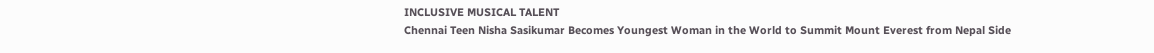INCLUSIVE MUSICAL TALENT
Chennai Teen Nisha Sasikumar Becomes Youngest Woman in the World to Summit Mount Everest from Nepal Side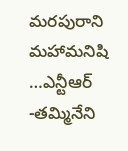మరపురాని మహామనిషి …ఎన్టీఆర్ -తమ్మినేని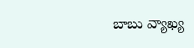బాబు వ్యాఖ్య